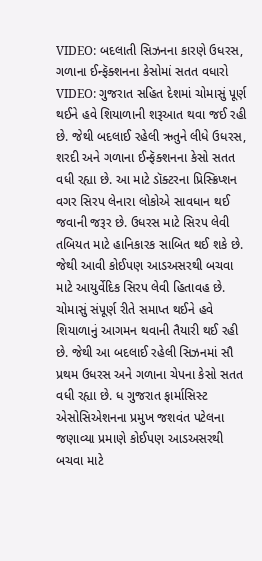VIDEO: બદલાતી સિઝનના કારણે ઉધરસ, ગળાના ઈન્ફૅક્શનના કેસોમાં સતત વધારો
VIDEO: ગુજરાત સહિત દેશમાં ચોમાસું પૂર્ણ થઈને હવે શિયાળાની શરૂઆત થવા જઈ રહી છે. જેથી બદલાઈ રહેલી ઋતુને લીધે ઉધરસ, શરદી અને ગળાના ઈન્ફૅક્શનના કેસો સતત વધી રહ્યા છે. આ માટે ડૉક્ટરના પ્રિસ્ક્રિપ્શન વગર સિરપ લેનારા લોકોએ સાવધાન થઈ જવાની જરૂર છે. ઉધરસ માટે સિરપ લેવી તબિયત માટે હાનિકારક સાબિત થઈ શકે છે. જેથી આવી કોઈપણ આડઅસરથી બચવા માટે આયુર્વેદિક સિરપ લેવી હિતાવહ છે.
ચોમાસું સંપૂર્ણ રીતે સમાપ્ત થઈને હવે શિયાળાનું આગમન થવાની તૈયારી થઈ રહી છે. જેથી આ બદલાઈ રહેલી સિઝનમાં સૌ પ્રથમ ઉધરસ અને ગળાના ચેપના કેસો સતત વધી રહ્યા છે. ધ ગુજરાત ફાર્માસિસ્ટ એસોસિએશનના પ્રમુખ જશવંત પટેલના જણાવ્યા પ્રમાણે કોઈપણ આડઅસરથી બચવા માટે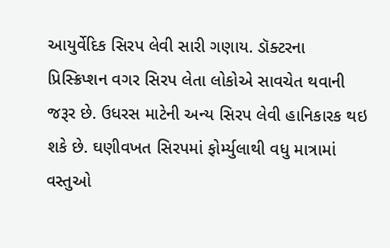આયુર્વેદિક સિરપ લેવી સારી ગણાય. ડૉક્ટરના પ્રિસ્ક્રિપ્શન વગર સિરપ લેતા લોકોએ સાવચેત થવાની જરૂર છે. ઉધરસ માટેની અન્ય સિરપ લેવી હાનિકારક થઇ શકે છે. ઘણીવખત સિરપમાં ફોર્મ્યુલાથી વધુ માત્રામાં વસ્તુઓ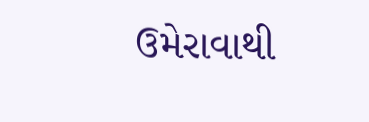ઉમેરાવાથી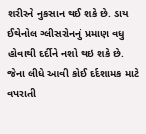શરીરને નુકસાન થઈ શકે છે. ડાય ઈથેનોલ ગ્લીસરોનનું પ્રમાણ વધુ હોવાથી દર્દીને નશો થઇ શકે છે. જેના લીધે આવી કોઈ દર્દશામક માટે વપરાતી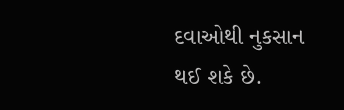દવાઓથી નુકસાન થઈ શકે છે.